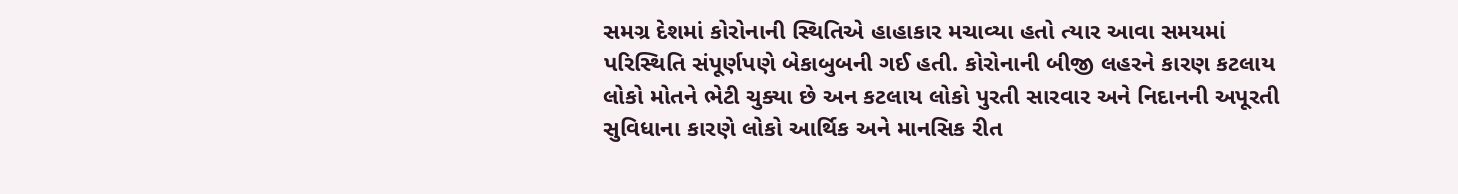સમગ્ર દેશમાં કોરોનાની સ્થિતિએ હાહાકાર મચાવ્યા હતો ત્યાર આવા સમયમાં પરિસ્થિતિ સંપૂર્ણપણે બેકાબુબની ગઈ હતી. કોરોનાની બીજી લહરને કારણ કટલાય લોકો મોતને ભેટી ચુક્યા છે અન કટલાય લોકો પુરતી સારવાર અને નિદાનની અપૂરતી સુવિધાના કારણે લોકો આર્થિક અને માનસિક રીત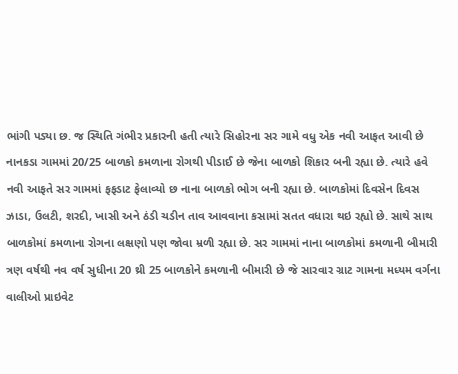ભાંગી પડ્યા છ. જ સ્થિતિ ગંભીર પ્રકારની હતી ત્યારે સિહોરના સર ગામે વધુ એક નવી આફત આવી છે નાનકડા ગામમાં 20/25 બાળકો કમળાના રોગથી પીડાઈ છે જેના બાળકો શિકાર બની રહ્યા છે. ત્યારે હવે નવી આફતે સર ગામમાં ફફડાટ ફેલાવ્યો છ નાના બાળકો ભોગ બની રહ્યા છે. બાળકોમાં દિવસેન દિવસ ઝાડા, ઉલટી, શરદી, ખાસી અને ઠંડી ચડીન તાવ આવવાના કસામાં સતત વધારા થઇ રહ્યો છે. સાથે સાથ બાળકોમાં કમળાના રોગના લક્ષણો પણ જોવા મ્રળી રહ્યા છે. સર ગામમાં નાના બાળકોમાં કમળાની બીમારી ત્રણ વર્ષથી નવ વર્ષ સુધીના 20 થ્રી 25 બાળકોને કમળાની બીમારી છે જે સારવાર ગ્રાટ ગામના મધ્યમ વર્ગના વાલીઓ પ્રાઇવેટ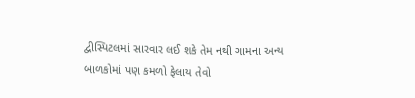દ્વીસ્પિટલમાં સારવાર લઈ શકે તેમ નથી ગામના અન્ય બાળકોમાં પણ કમળો ફેલાય તેવો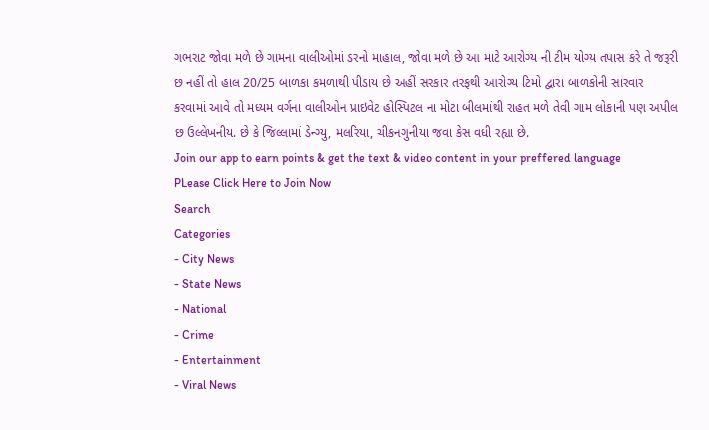ગભરાટ જોવા મળે છે ગામના વાલીઓમાં ડરનો માહાલ, જોવા મળે છે આ માટે આરોગ્ય ની ટીમ યોગ્ય તપાસ કરે તે જરૂરી છ નહીં તો હાલ 20/25 બાળકા કમળાથી પીડાય છે અહીં સરકાર તરફથી આરોગ્ય ટિમો દ્વારા બાળકોની સારવાર કરવામાં આવે તો મધ્યમ વર્ગના વાલીઓન પ્રાઇવેટ હોસ્પિટલ ના મોટા બીલમાંથી રાહત મળે તેવી ગામ લોકાની પણ અપીલ છ ઉલ્લેખનીય. છે કે જિલ્લામાં ડેન્ગ્યુ, મલરિયા, ચીકનગુનીયા જવા કેસ વધી રહ્યા છે.
Join our app to earn points & get the text & video content in your preffered language
PLease Click Here to Join Now
Search
Categories
- City News
- State News
- National
- Crime
- Entertainment
- Viral News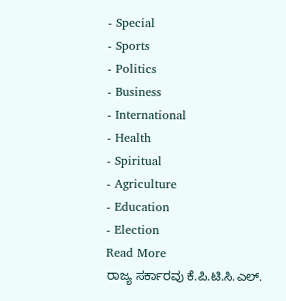- Special
- Sports
- Politics
- Business
- International
- Health
- Spiritual
- Agriculture
- Education
- Election
Read More
ರಾಜ್ಯ ಸರ್ಕಾರವು ಕೆ.ಪಿ.ಟಿ.ಸಿ.ಎಲ್.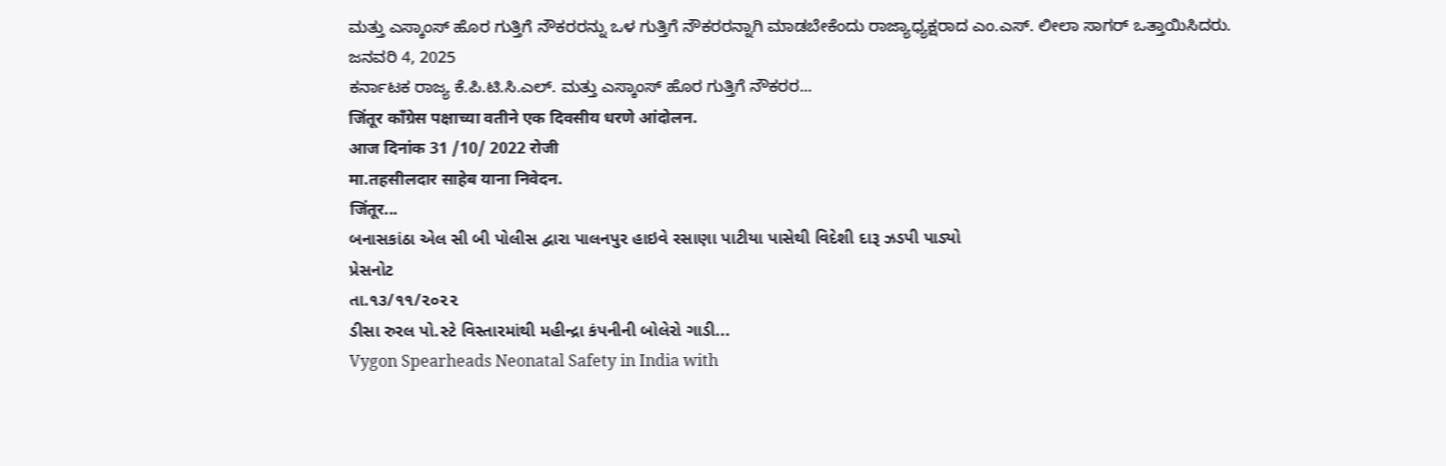ಮತ್ತು ಎಸ್ಕಾಂಸ್ ಹೊರ ಗುತ್ತಿಗೆ ನೌಕರರನ್ನು ಒಳ ಗುತ್ತಿಗೆ ನೌಕರರನ್ನಾಗಿ ಮಾಡಬೇಕೆಂದು ರಾಜ್ಯಾಧ್ಯಕ್ಷರಾದ ಎಂ.ಎಸ್. ಲೀಲಾ ಸಾಗರ್ ಒತ್ತಾಯಿಸಿದರು.
ಜನವರಿ 4, 2025
ಕರ್ನಾಟಕ ರಾಜ್ಯ ಕೆ.ಪಿ.ಟಿ.ಸಿ.ಎಲ್. ಮತ್ತು ಎಸ್ಕಾಂಸ್ ಹೊರ ಗುತ್ತಿಗೆ ನೌಕರರ...
जिंतूर काँग्रेस पक्षाच्या वतीने एक दिवसीय धरणे आंदोलन.
आज दिनांक 31 /10/ 2022 रोजी
मा.तहसीलदार साहेब याना निवेदन.
जिंतूर...
બનાસકાંઠા એલ સી બી પોલીસ દ્વારા પાલનપુર હાઇવે રસાણા પાટીયા પાસેથી વિદેશી દારૂ ઝડપી પાડ્યો
પ્રેસનોટ
તા.૧૩/૧૧/૨૦૨૨
ડીસા રુરલ પો.સ્ટે વિસ્તારમાંથી મહીન્દ્રા કંપનીની બોલેરો ગાડી...
Vygon Spearheads Neonatal Safety in India with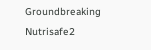Groundbreaking Nutrisafe2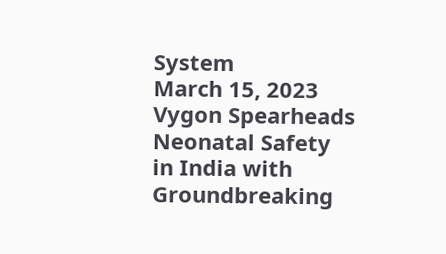System
March 15, 2023
Vygon Spearheads Neonatal Safety in India with Groundbreaking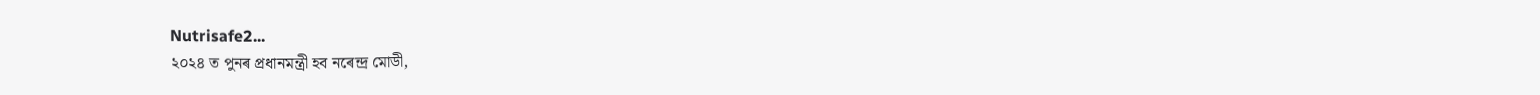Nutrisafe2...
২০২৪ ত পুনৰ প্ৰধানমন্ত্ৰী হব নৰেন্দ্ৰ মোডী,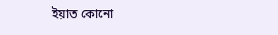ইয়াত কোনো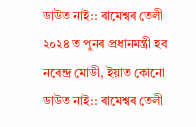ডাউত নাই:: ৰামেশ্বৰ তেলী
২০২৪ ত পুনৰ প্ৰধানমন্ত্ৰী হব নৰেন্দ্ৰ মোডী, ইয়াত কোনো ডাউত নাই:: ৰামেশ্বৰ তেলী